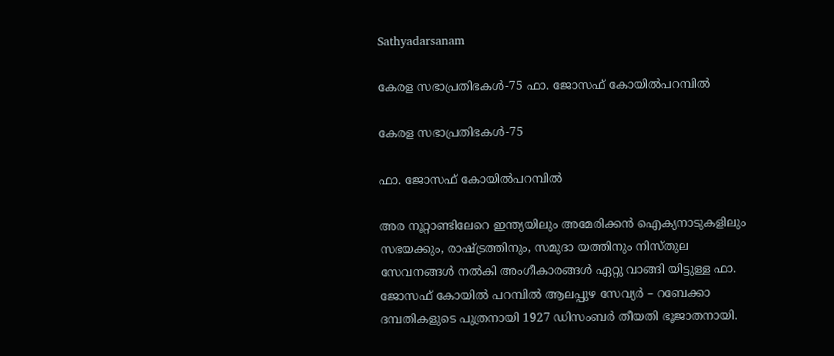Sathyadarsanam

കേരള സഭാപ്രതിഭകൾ-75 ഫാ. ജോസഫ് കോയിൽപറമ്പിൽ

കേരള സഭാപ്രതിഭകൾ-75

ഫാ. ജോസഫ് കോയിൽപറമ്പിൽ

അര നൂറ്റാണ്ടിലേറെ ഇന്ത്യയിലും അമേരിക്കൻ ഐക്യനാടുകളിലും സഭയക്കും, രാഷ്ട്രത്തിനും, സമുദാ യത്തിനും നിസ്തുല സേവനങ്ങൾ നൽകി അംഗീകാരങ്ങൾ ഏറ്റു വാങ്ങി യിട്ടുള്ള ഫാ. ജോസഫ് കോയിൽ പറമ്പിൽ ആലപ്പുഴ സേവ്യർ – റബേക്കാ ദമ്പതികളുടെ പുത്രനായി 1927 ഡിസംബർ തീയതി ഭൂജാതനായി.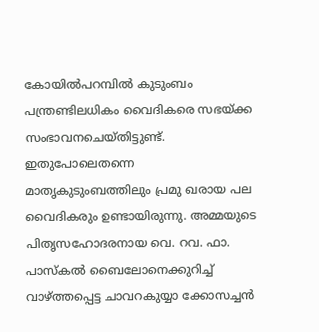കോയിൽപറമ്പിൽ കുടുംബം പന്ത്രണ്ടിലധികം വൈദികരെ സഭയ്ക്ക സംഭാവനചെയ്തിട്ടുണ്ട്. ഇതുപോലെതന്നെ മാതൃകുടുംബത്തിലും പ്രമു ഖരായ പല വൈദികരും ഉണ്ടായിരുന്നു. അമ്മയുടെ പിതൃസഹോദരനായ വെ. റവ. ഫാ. പാസ്കൽ ബൈലോനെക്കുറിച്ച് വാഴ്ത്തപ്പെട്ട ചാവറകുയ്യാ ക്കോസച്ചൻ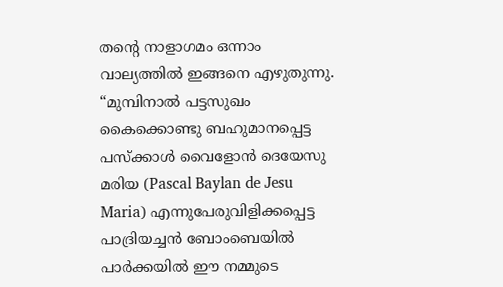തൻ്റെ നാളാഗമം ഒന്നാം വാല്യത്തിൽ ഇങ്ങനെ എഴുതുന്നു. “മുമ്പിനാൽ പട്ടസുഖം കൈക്കൊണ്ടു ബഹുമാനപ്പെട്ട പസ്ക്കാൾ വൈളോൻ ദെയേസു മരിയ (Pascal Baylan de Jesu Maria) എന്നുപേരുവിളിക്കപ്പെട്ട പാദ്രിയച്ചൻ ബോംബെയിൽ പാർക്കയിൽ ഈ നമ്മുടെ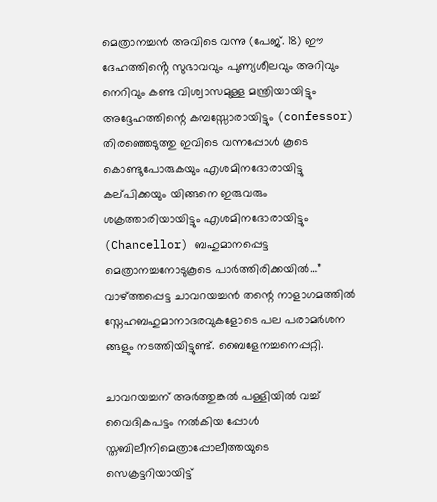മെത്രാനച്ചൻ അവിടെ വന്നു (പേജ്. 18) ഈ ദേഹത്തിൻ്റെ സുഭാവവും പുണ്യശീലവും അറിവും നെറിവും കണ്ട വിശ്വാസമുള്ള മന്ത്രിയായിട്ടും അദ്ദേഹത്തിന്റെ കമ്പസ്സോരായിട്ടും (confessor) തിരഞ്ഞെടുത്തു ഇവിടെ വന്നപ്പോൾ കൂടെ കൊണ്ടുപോരുകയും എശമിനദോരായിട്ടു കല്‌പിക്കയും യിങ്ങനെ ഇരുവരും ശക്രത്താരിയായിട്ടും എശമിനദോരായിട്ടും (Chancellor) ബഹുമാനപ്പെട്ട മെത്രാനച്ചനോടുകൂടെ പാർത്തിരിക്കയിൽ…” വാഴ്ത്തപ്പെട്ട ചാവറയച്ചൻ തന്റെ നാളാഗമത്തിൽ സ്നേഹബഹുമാനാദരവുകളോടെ പല പരാമർശന ങ്ങളും നടത്തിയിട്ടുണ്ട്. ബൈളേനച്ചനെപ്പറ്റി.

ചാവറയച്ചന് അർത്തുങ്കൽ പള്ളിയിൽ വച്ച് വൈദികപട്ടം നൽകിയ പ്പോൾ സ്തബിലീനിമെത്രാപ്പോലീത്തയുടെ സെക്രട്ടറിയായിട്ട്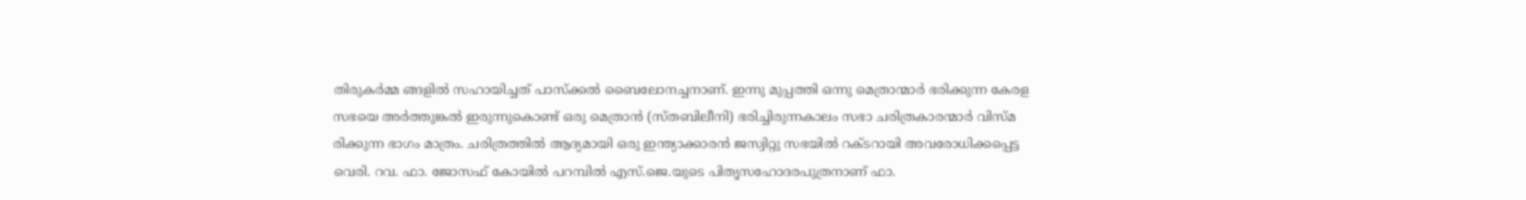തിരുകർമ്മ ങ്ങളിൽ സഹായിച്ചത് പാസ്ക്കൽ ബൈലോനച്ചനാണ്. ഇന്നു മുപ്പത്തി ഒന്നു മെത്രാന്മാർ ഭരിക്കുന്ന കേരള സഭയെ അർത്തുങ്കൽ ഇരുന്നുകൊണ്ട് ഒരു മെത്രാൻ (സ്‌തബിലീനി) ഭരിച്ചിരുന്നകാലം സഭാ ചരിത്രകാരന്മാർ വിസ്മ രിക്കുന്ന ഭാഗം മാത്രം. ചരിത്രത്തിൽ ആദ്യമായി ഒരു ഇന്ത്യാക്കാരൻ ജസ്വിറ്റു സഭയിൽ റക്ടറായി അവരോധിക്കപ്പെട്ട വെരി. റവ. ഫാ. ജോസഫ് കോയിൽ പറമ്പിൽ എസ്.ജെ.യുടെ പിതൃസഹോദരപുത്രനാണ് ഫാ.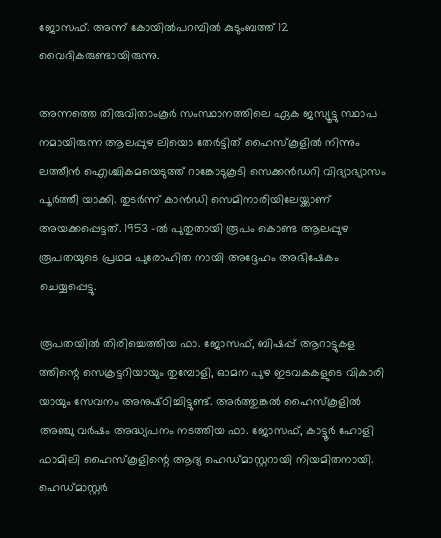ജോസഫ്. അന്ന് കോയിൽപറമ്പിൽ കുടുംബത്ത് 12 വൈദികരുണ്ടായിരുന്നു.

അന്നത്തെ തിരുവിതാംകൂർ സംസ്ഥാനത്തിലെ ഏക ജസ്യൂട്ടു സ്ഥാപ നമായിരുന്ന ആലപ്പുഴ ലിയൊ തേർട്ടിത് ഹൈസ്‌കൂളിൽ നിന്നും ലത്തീൻ ഐശ്ചികമയെടുത്ത് റാങ്കോടുകൂടി സെക്കൻഡറി വിദ്യാഭ്യാസം പൂർത്തീ യാക്കി. തുടർന്ന് കാൻഡി സെമിനാരിയിലേയ്ക്കാണ് അയക്കപ്പെട്ടത്. 1953 -ൽ പുതുതായി രൂപം കൊണ്ട ആലപ്പുഴ രൂപതയുടെ പ്രഥമ പുരോഹിത നായി അദ്ദേഹം അഭിഷേകം ചെയ്യപ്പെട്ടു.

രൂപതയിൽ തിരിച്ചെത്തിയ ഫാ. ജോസഫ്, ബിഷപ്പ് ആറാട്ടുകള ത്തിന്റെ സെക്രട്ടറിയായും തുമ്പോളി, ഓമന പുഴ ഇടവകകളുടെ വികാരി യായും സേവനം അനുഷ്‌ഠിച്ചിട്ടുണ്ട്. അർത്തുങ്കൽ ഹൈസ്‌കൂളിൽ അഞ്ചു വർഷം അദ്ധ്യപനം നടത്തിയ ഫാ. ജോസഫ്, കാട്ടൂർ ഹോളി ഫാമിലി ഹൈസ്കൂളിന്റെ ആദ്യ ഹെഡ്‌മാസ്റ്ററായി നിയമിതനായി. ഹെഡ്മാസ്റ്റർ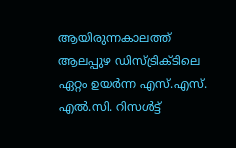ആയിരുന്നകാലത്ത് ആലപ്പുഴ ഡിസ്ട്രിക്ടിലെ ഏറ്റം ഉയർന്ന എസ്.എസ്. എൽ.സി. റിസൾട്ട്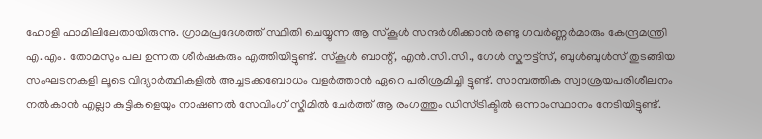ഹോളി ഫാമിലിലേതായിരുന്നു. ഗ്രാമപ്രദേശത്ത് സ്ഥിതി ചെയ്യുന്ന ആ സ്കൂൾ സന്ദർശിക്കാൻ രണ്ടു ഗവർണ്ണർമാരും കേന്ദ്രമന്ത്രി എ.എം. തോമസും പല ഉന്നത ശീർഷകരും എത്തിയിട്ടുണ്ട്. സ്കൂൾ ബാന്റ്, എൻ.സി.സി., ഗേൾ സ്കൗട്ട്സ്, ബുൾബുൾസ് തുടങ്ങിയ സംഘടനകളി ലൂടെ വിദ്യാർത്ഥികളിൽ അച്ചടക്കബോധം വളർത്താൻ ഏറെ പരിശ്രമിച്ചി ട്ടുണ്ട്. സാമ്പത്തിക സ്വാശ്രയപരിശീലനം നൽകാൻ എല്ലാ കുട്ടികളെയും നാഷണൽ സേവിംഗ് സ്കീമിൽ ചേർത്ത് ആ രംഗത്തും ഡിസ്ട്രിക്ടിൽ ഒന്നാംസ്ഥാനം നേടിയിട്ടുണ്ട്.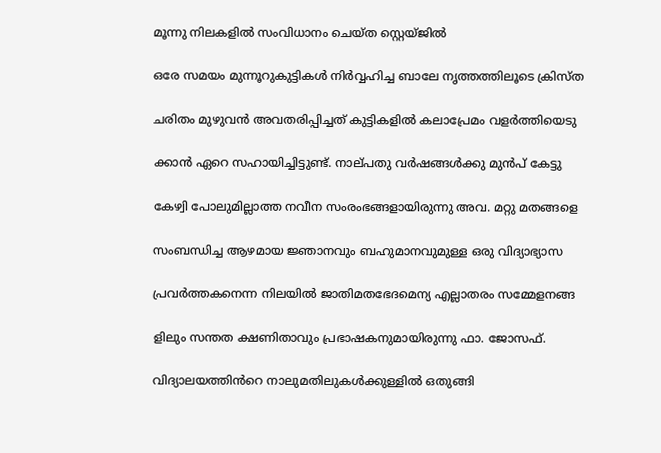മൂന്നു നിലകളിൽ സംവിധാനം ചെയ്ത സ്റ്റെയ്ജിൽ

ഒരേ സമയം മുന്നൂറുകുട്ടികൾ നിർവ്വഹിച്ച ബാലേ നൃത്തത്തിലൂടെ ക്രിസ്ത

ചരിതം മുഴുവൻ അവതരിപ്പിച്ചത് കുട്ടികളിൽ കലാപ്രേമം വളർത്തിയെടു

ക്കാൻ ഏറെ സഹായിച്ചിട്ടുണ്ട്. നാല്‌പതു വർഷങ്ങൾക്കു മുൻപ് കേട്ടു

കേഴ്വ‌ി പോലുമില്ലാത്ത നവീന സംരംഭങ്ങളായിരുന്നു അവ. മറ്റു മതങ്ങളെ

സംബന്ധിച്ച ആഴമായ ജ്ഞാനവും ബഹുമാനവുമുള്ള ഒരു വിദ്യാഭ്യാസ

പ്രവർത്തകനെന്ന നിലയിൽ ജാതിമതഭേദമെന്യ എല്ലാതരം സമ്മേളനങ്ങ

ളിലും സന്തത ക്ഷണിതാവും പ്രഭാഷകനുമായിരുന്നു ഫാ. ജോസഫ്.

വിദ്യാലയത്തിൻറെ നാലുമതിലുകൾക്കുള്ളിൽ ഒതുങ്ങി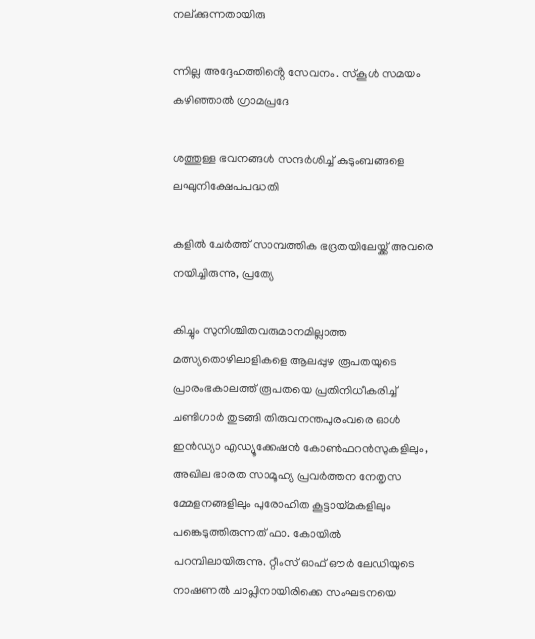നല്ക്കുന്നതായിരു

ന്നില്ല അദ്ദേഹത്തിൻ്റെ സേവനം. സ്‌കൂൾ സമയം കഴിഞ്ഞാൽ ഗ്രാമപ്രദേ

ശത്തുള്ള ഭവനങ്ങൾ സന്ദർശിച്ച് കുടുംബങ്ങളെ ലഘുനിക്ഷേപപദ്ധതി

കളിൽ ചേർത്ത് സാമ്പത്തിക ഭദ്രതയിലേയ്ക്ക് അവരെ നയിച്ചിരുന്നു, പ്രത്യേ

കിച്ചും സുനിശ്ചിതവരുമാനമില്ലാത്ത മത്സ്യതൊഴിലാളികളെ ആലപ്പുഴ രൂപതയുടെ പ്രാരംഭകാലത്ത് രൂപതയെ പ്രതിനിധീകരിച്ച് ചണ്ടിഗാർ തുടങ്ങി തിരുവനന്തപുരംവരെ ഓൾ ഇൻഡ്യാ എഡ്യൂക്കേഷൻ കോൺഫറൻസുകളിലും, അഖില ഭാരത സാമൂഹ്യ പ്രവർത്തന നേതൃസ മ്മേളനങ്ങളിലും പുരോഹിത കൂട്ടായ്‌മകളിലും പങ്കെടുത്തിരുന്നത് ഫാ. കോയിൽ പറമ്പിലായിരുന്നു. റ്റീംസ് ഓഫ് ഔർ ലേഡിയുടെ നാഷണൽ ചാപ്ലിനായിരിക്കെ സംഘടനയെ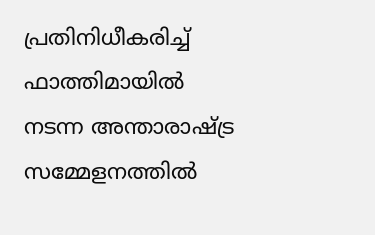പ്രതിനിധീകരിച്ച് ഫാത്തിമായിൽ നടന്ന അന്താരാഷ്ട്ര സമ്മേളനത്തിൽ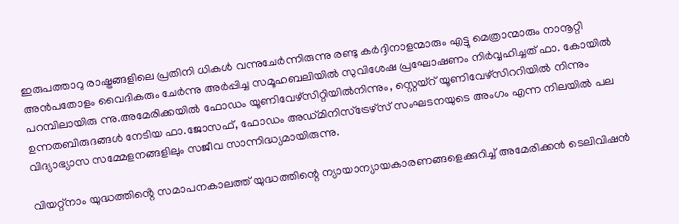ഇരുപത്താറു രാഷ്ട്രങ്ങളിലെ പ്രതിനി ധികൾ വന്നുചേർന്നിരുന്നു രണ്ടു കർദ്ദിനാളന്മാരും എട്ടു മെത്രാന്മാരും നാനൂറ്റി അൻപതോളം വൈദികരും ചേർന്നു അർപ്പിച്ച സമൂഹബലിയിൽ സുവിശേഷ പ്രഘോഷണം നിർവ്വഹിച്ചത് ഫാ. കോയിൽ പറമ്പിലായിരു ന്നു.അമേരിക്കയിൽ ഫോഡം യൂണിവേഴ്‌സിറ്റിയിൽനിന്നും, സ്റ്റെയ്റ് യൂണിവേഴ്‌സിററിയിൽ നിന്നും ഉന്നതബിരുദങ്ങൾ നേടിയ ഫാ.ജോസഫ്, ഫോഡം അഡ്മ‌ിനിസ്ട്രേഴ്‌സ് സംഘടനയുടെ അംഗം എന്ന നിലയിൽ പല വിദ്യാഭ്യാസ സമ്മേളനങ്ങളിലും സജീവ സാന്നിദ്ധ്യമായിരുന്നു.

വിയറ്റ്നാം യുദ്ധത്തിൻ്റെ സമാപനകാലത്ത് യുദ്ധത്തിന്റെ ന്യായാന്യായകാരണങ്ങളെക്കുറിച്ച് അമേരിക്കൻ ടെലിവിഷൻ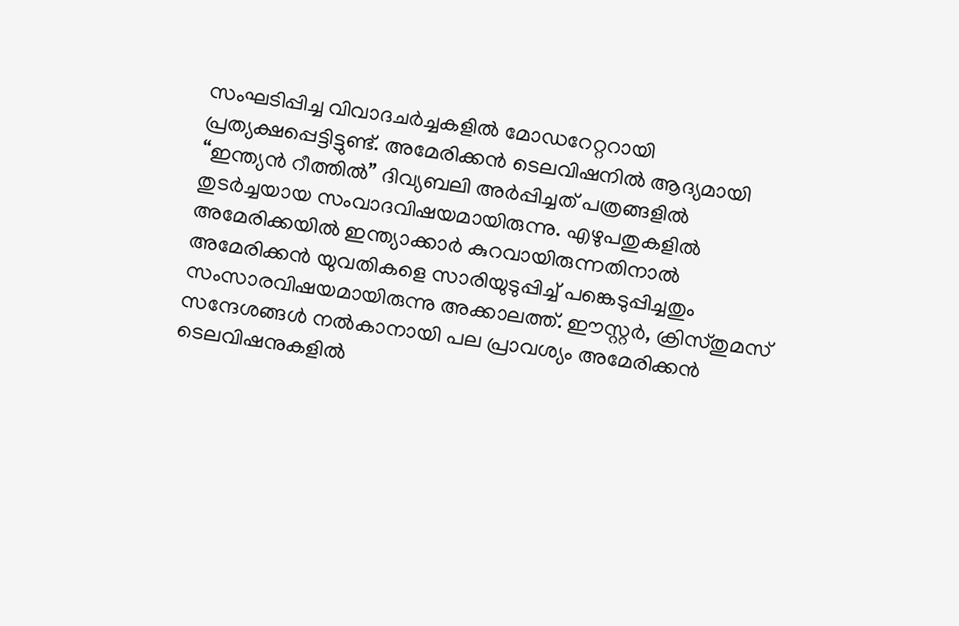സംഘടിപ്പിച്ച വിവാദചർച്ചകളിൽ മോഡറേറ്ററായി പ്രത്യക്ഷപ്പെട്ടിട്ടുണ്ട്. അമേരിക്കൻ ടെലവിഷനിൽ ആദ്യമായി “ഇന്ത്യൻ റീത്തിൽ” ദിവ്യബലി അർപ്പിച്ചത് പത്രങ്ങളിൽ തുടർച്ചയായ സംവാദവിഷയമായിരുന്നു. എഴുപതുകളിൽ അമേരിക്കയിൽ ഇന്ത്യാക്കാർ കുറവായിരുന്നതിനാൽ അമേരിക്കൻ യുവതികളെ സാരിയുടുപ്പിച്ച് പങ്കെടുപ്പിച്ചതും സംസാരവിഷയമായിരുന്നു അക്കാലത്ത്. ഈസ്റ്റർ, ക്രിസ്‌തുമസ് സന്ദേശങ്ങൾ നൽകാനായി പല പ്രാവശ്യം അമേരിക്കൻ ടെലവിഷനുകളിൽ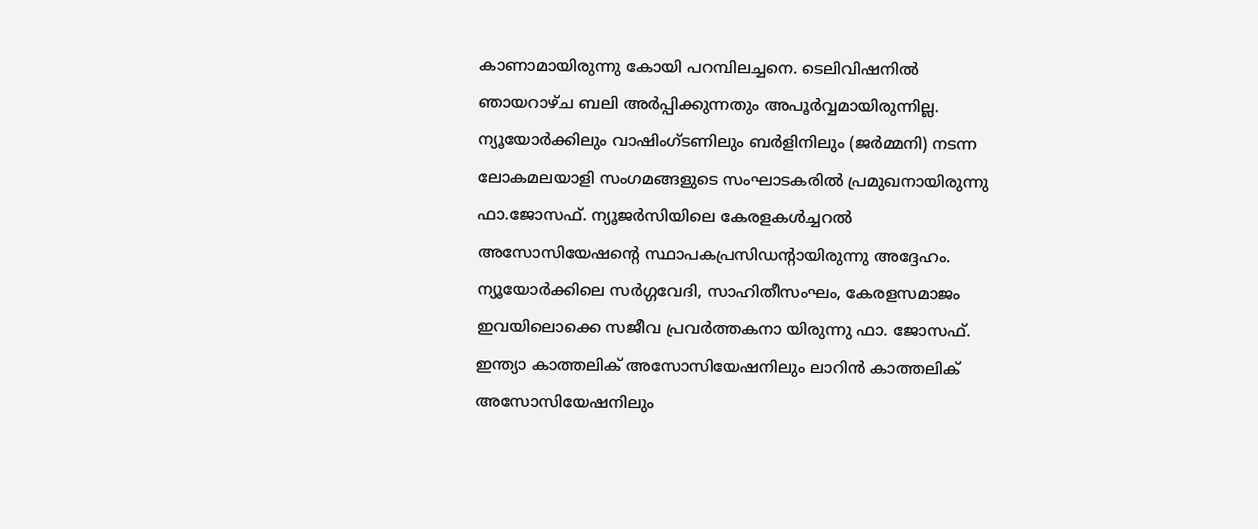കാണാമായിരുന്നു കോയി പറമ്പിലച്ചനെ. ടെലിവിഷനിൽ ഞായറാഴ്‌ച ബലി അർപ്പിക്കുന്നതും അപൂർവ്വമായിരുന്നില്ല. ന്യൂയോർക്കിലും വാഷിംഗ്‌ടണിലും ബർളിനിലും (ജർമ്മനി) നടന്ന ലോകമലയാളി സംഗമങ്ങളുടെ സംഘാടകരിൽ പ്രമുഖനായിരുന്നു ഫാ.ജോസഫ്. ന്യൂജർസിയിലെ കേരളകൾച്ചറൽ അസോസിയേഷന്റെ സ്ഥാപകപ്രസിഡന്റായിരുന്നു അദ്ദേഹം. ന്യൂയോർക്കിലെ സർഗ്ഗവേദി, സാഹിതീസംഘം, കേരളസമാജം ഇവയിലൊക്കെ സജീവ പ്രവർത്തകനാ യിരുന്നു ഫാ. ജോസഫ്. ഇന്ത്യാ കാത്തലിക് അസോസിയേഷനിലും ലാറിൻ കാത്തലിക് അസോസിയേഷനിലും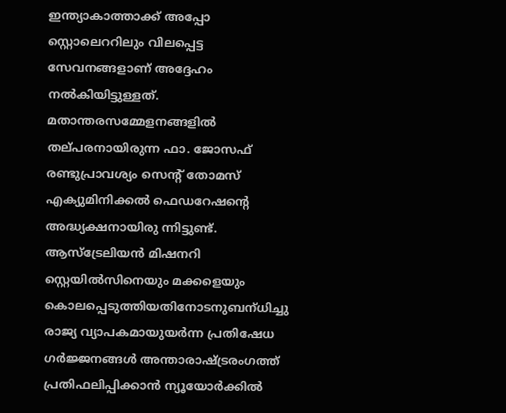ഇന്ത്യാകാത്താക്ക് അപ്പോ സ്റ്റൊലെററിലും വിലപ്പെട്ട സേവനങ്ങളാണ് അദ്ദേഹം നൽകിയിട്ടുള്ളത്. മതാന്തരസമ്മേളനങ്ങളിൽ തല്‌പരനായിരുന്ന ഫാ. ജോസഫ് രണ്ടുപ്രാവശ്യം സെന്റ് തോമസ് എക്യുമിനിക്കൽ ഫെഡറേഷൻ്റെ അദ്ധ്യക്ഷനായിരു ന്നിട്ടുണ്ട്. ആസ്ട്രേലിയൻ മിഷനറി സ്റ്റെയിൽസിനെയും മക്കളെയും കൊലപ്പെടുത്തിയതിനോടനുബന്‌ധിച്ചു രാജ്യ വ്യാപകമായുയർന്ന പ്രതിഷേധ ഗർജ്ജനങ്ങൾ അന്താരാഷ്ട്രരംഗത്ത് പ്രതിഫലിപ്പിക്കാൻ ന്യൂയോർക്കിൽ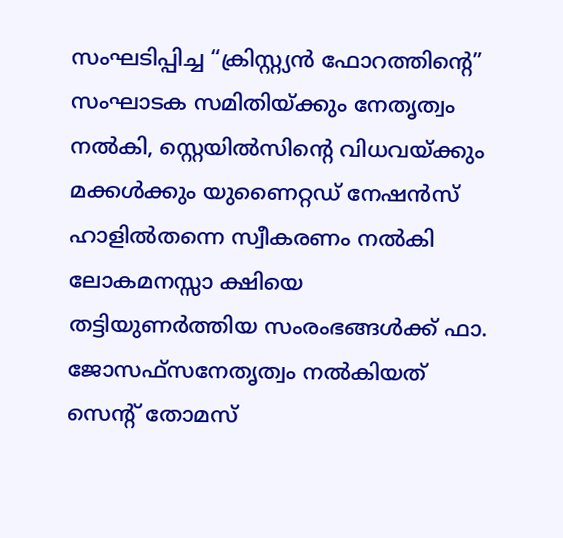സംഘടിപ്പിച്ച “ക്രിസ്റ്റ്യൻ ഫോറത്തിന്റെ” സംഘാടക സമിതിയ്ക്കും നേതൃത്വം നൽകി, സ്റ്റെയിൽസിൻ്റെ വിധവയ്ക്കും മക്കൾക്കും യുണൈറ്റഡ് നേഷൻസ് ഹാളിൽതന്നെ സ്വീകരണം നൽകി ലോകമനസ്സാ ക്ഷിയെ തട്ടിയുണർത്തിയ സംരംഭങ്ങൾക്ക് ഫാ. ജോസഫ്സനേതൃത്വം നൽകിയത് സെൻ്റ് തോമസ്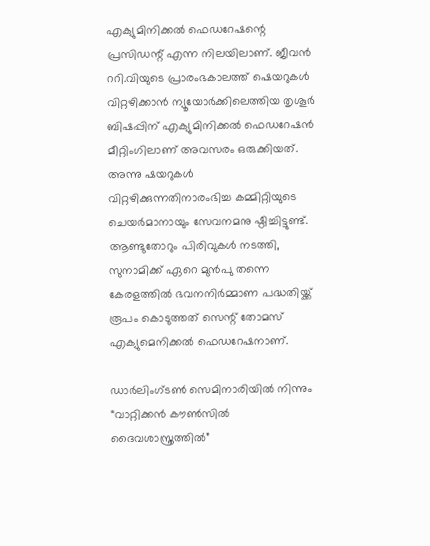എക്യുമിനിക്കൽ ഫെഡറേഷന്റെ പ്രസിഡന്റ് എന്ന നിലയിലാണ്. ജീവൻ ററി.വിയുടെ പ്രാരംഭകാലത്ത് ഷെയറുകൾ വിറ്റഴിക്കാൻ ന്യൂയോർക്കിലെത്തിയ തൃശൂർ ബിഷപ്പിന് എക്യുമിനിക്കൽ ഫെഡറേഷൻ മീറ്റിംഗിലാണ് അവസരം ഒരുക്കിയത്. അന്നു ഷയറുകൾ വിറ്റഴിക്കുന്നതിനാരംഭിച്ച കമ്മിറ്റിയുടെ ചെയർമാനായും സേവനമനു ഷ്ഠിച്ചിട്ടുണ്ട്. ആണ്ടുതോറും പിരിവുകൾ നടത്തി, സുനാമിക്ക് ഏറെ മുൻപു തന്നെ കേരളത്തിൽ ഭവനനിർമ്മാണ പദ്ധതിയ്ക്ക് രൂപം കൊടുത്തത് സെന്റ് തോമസ് എക്യുമെനിക്കൽ ഫെഡറേഷനാണ്.

ഡാർലിംഗ്‌ടൺ സെമിനാരിയിൽ നിന്നും “വാറ്റിക്കൻ കൗൺസിൽ ദൈവശാസ്ത്രത്തിൽ”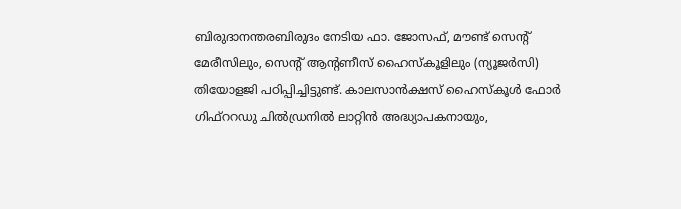ബിരുദാനന്തരബിരുദം നേടിയ ഫാ. ജോസഫ്, മൗണ്ട് സെന്റ് മേരീസിലും, സെന്റ് ആന്റണീസ് ഹൈസ്‌കൂളിലും (ന്യൂജർസി) തിയോളജി പഠിപ്പിച്ചിട്ടുണ്ട്. കാലസാൻക്ഷസ് ഹൈസ്കൂ‌ൾ ഫോർ ഗിഫ്ററഡു ചിൽഡ്രനിൽ ലാറ്റിൻ അദ്ധ്യാപകനായും,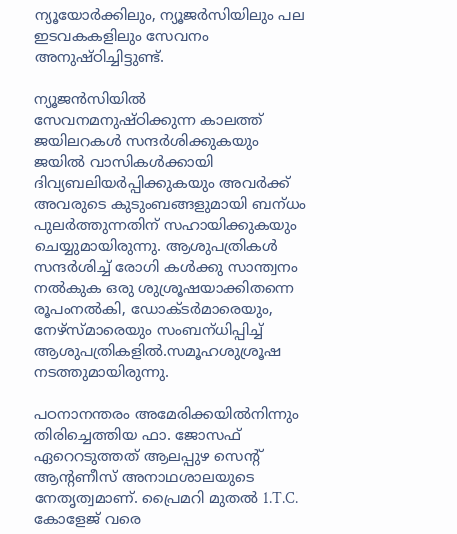ന്യൂയോർക്കിലും, ന്യൂജർസിയിലും പല ഇടവകകളിലും സേവനം അനുഷ്‌ഠിച്ചിട്ടുണ്ട്.

ന്യൂജൻസിയിൽ സേവനമനുഷ്‌ഠിക്കുന്ന കാലത്ത് ജയിലറകൾ സന്ദർശിക്കുകയും ജയിൽ വാസികൾക്കായി ദിവ്യബലിയർപ്പിക്കുകയും അവർക്ക് അവരുടെ കുടുംബങ്ങളുമായി ബന്‌ധം പുലർത്തുന്നതിന് സഹായിക്കുകയും ചെയ്യുമായിരുന്നു. ആശുപത്രികൾ സന്ദർശിച്ച് രോഗി കൾക്കു സാന്ത്വനം നൽകുക ഒരു ശുശ്രൂഷയാക്കിതന്നെ രൂപംനൽകി, ഡോക്ടർമാരെയും, നേഴ്‌സ്‌മാരെയും സംബന്‌ധിപ്പിച്ച് ആശുപത്രികളിൽ.സമൂഹശുശ്രൂഷ നടത്തുമായിരുന്നു.

പഠനാനന്തരം അമേരിക്കയിൽനിന്നും തിരിച്ചെത്തിയ ഫാ. ജോസഫ് ഏറെറടുത്തത് ആലപ്പുഴ സെൻ്റ് ആൻ്റണീസ് അനാഥശാലയുടെ നേതൃത്വമാണ്. പ്രൈമറി മുതൽ 1.T.C. കോളേജ് വരെ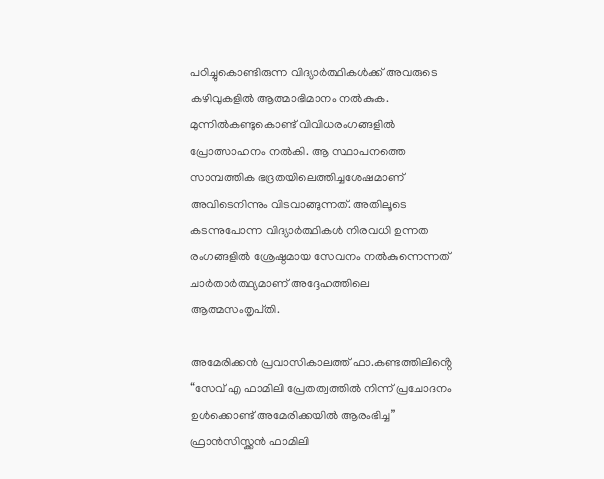പഠിച്ചുകൊണ്ടിരുന്ന വിദ്യാർത്ഥികൾക്ക് അവരുടെ കഴിവുകളിൽ ആത്മാഭിമാനം നൽകുക. മുന്നിൽകണ്ടുകൊണ്ട് വിവിധരംഗങ്ങളിൽ പ്രോത്സാഹനം നൽകി. ആ സ്ഥാപനത്തെ സാമ്പത്തിക ഭദ്രതയിലെത്തിച്ചശേഷമാണ് അവിടെനിന്നും വിടവാങ്ങുന്നത്. അതിലൂടെ കടന്നുപോന്ന വിദ്യാർത്ഥികൾ നിരവധി ഉന്നത രംഗങ്ങളിൽ ശ്രേഷ്ഠമായ സേവനം നൽകുന്നെന്നത് ചാർതാർത്ഥ്യമാണ് അദ്ദേഹത്തിലെ ആത്മസംതൃപ്‌തി.

അമേരിക്കൻ പ്രവാസികാലത്ത് ഫാ.കണ്ടത്തിലിൻ്റെ “സേവ് എ ഫാമിലി പ്രേതത്വത്തിൽ നിന്ന് പ്രചോദനം ഉൾക്കൊണ്ട് അമേരിക്കയിൽ ആരംഭിച്ച” ഫ്രാൻസിസ്ക്കൻ ഫാമിലി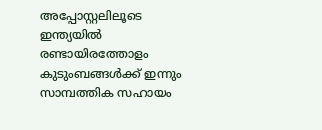അപ്പോസ്റ്റലിലൂടെ ഇന്ത്യയിൽ രണ്ടായിരത്തോളം കുടുംബങ്ങൾക്ക് ഇന്നും സാമ്പത്തിക സഹായം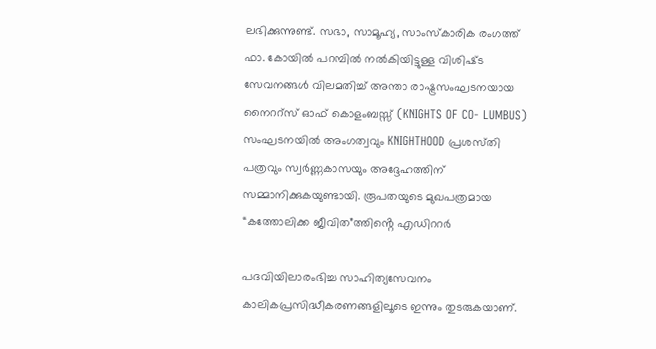ലഭിക്കുന്നുണ്ട്. സഭാ, സാമൂഹ്യ, സാംസ്കാരിക രംഗത്ത് ഫാ. കോയിൽ പറമ്പിൽ നൽകിയിട്ടുള്ള വിശിഷ്‌ട സേവനങ്ങൾ വിലമതിച്ച് അന്താ രാഷ്ട്രസംഘടനയായ നൈററ്‌സ് ഓഫ് കൊളംബസ്സ് (KNIGHTS OF CO- LUMBUS) സംഘടനയിൽ അംഗത്വവും KNIGHTHOOD പ്രശസ്‌തി പത്രവും സ്വർണ്ണകാസയും അദ്ദേഹത്തിന് സമ്മാനിക്കുകയുണ്ടായി. രൂപതയുടെ മുഖപത്രമായ “കത്തോലിക്ക ജീവിത”ത്തിൻ്റെ എഡിററർ

പദവിയിലാരംഭിച്ച സാഹിത്യസേവനം കാലികപ്രസിദ്ധീകരണങ്ങളിലൂടെ ഇന്നും തുടരുകയാണ്.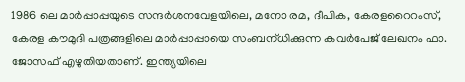1986 ലെ മാർപ്പാപ്പയുടെ സന്ദർശനവേളയിലെ, മനോ രമ, ദീപിക, കേരളറൈറംസ്, കേരള കൗമുദി പത്രങ്ങളിലെ മാർപ്പാപ്പായെ സംബന്‌ധിക്കുന്ന കവർപേജ് ലേഖനം ഫാ. ജോസഫ് എഴുതിയതാണ്. ഇന്ത്യയിലെ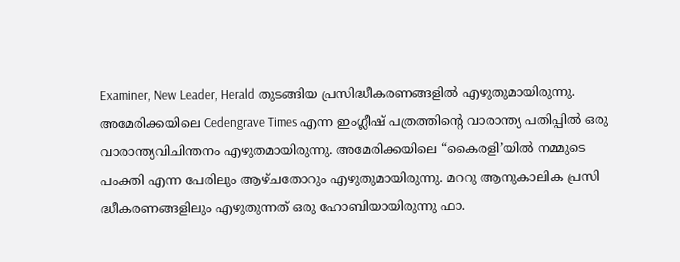Examiner, New Leader, Herald തുടങ്ങിയ പ്രസിദ്ധീകരണങ്ങളിൽ എഴുതുമായിരുന്നു. അമേരിക്കയിലെ Cedengrave Times എന്ന ഇംഗ്ലീഷ് പത്രത്തിന്റെ വാരാന്ത്യ പതിപ്പിൽ ഒരു വാരാന്ത്യവിചിന്തനം എഴുതമായിരുന്നു. അമേരിക്കയിലെ “കൈരളി’യിൽ നമ്മുടെ പംക്തി എന്ന പേരിലും ആഴ്ച‌തോറും എഴുതുമായിരുന്നു. മററു ആനുകാലിക പ്രസി ദ്ധീകരണങ്ങളിലും എഴുതുന്നത് ഒരു ഹോബിയായിരുന്നു ഫാ.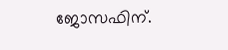ജോസഫിന്.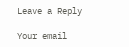Leave a Reply

Your email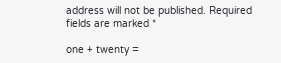address will not be published. Required fields are marked *

one + twenty =